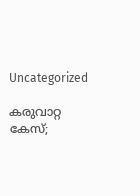Uncategorized

കരുവാറ്റ കേസ്;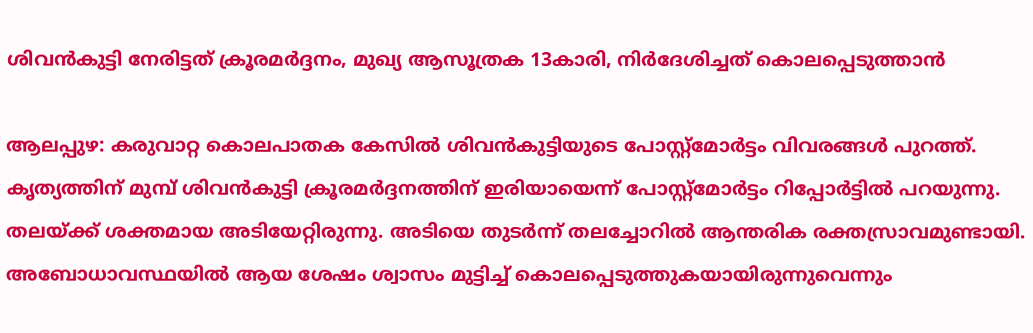ശിവന്‍കുട്ടി നേരിട്ടത് ക്രൂരമര്‍ദ്ദനം, മുഖ്യ ആസൂത്രക 13കാരി, നിര്‍ദേശിച്ചത് കൊലപ്പെടുത്താന്‍

ആലപ്പുഴ: കരുവാറ്റ കൊലപാതക കേസില്‍ ശിവന്‍കുട്ടിയുടെ പോസ്റ്റ്‌മോര്‍ട്ടം വിവരങ്ങള്‍ പുറത്ത്. കൃത്യത്തിന് മുമ്പ് ശിവന്‍കുട്ടി ക്രൂരമര്‍ദ്ദനത്തിന് ഇരിയായെന്ന് പോസ്റ്റ്‌മോര്‍ട്ടം റിപ്പോര്‍ട്ടില്‍ പറയുന്നു. തലയ്ക്ക് ശക്തമായ അടിയേറ്റിരുന്നു. അടിയെ തുടര്‍ന്ന് തലച്ചോറില്‍ ആന്തരിക രക്തസ്രാവമുണ്ടായി. അബോധാവസ്ഥയില്‍ ആയ ശേഷം ശ്വാസം മുട്ടിച്ച് കൊലപ്പെടുത്തുകയായിരുന്നുവെന്നും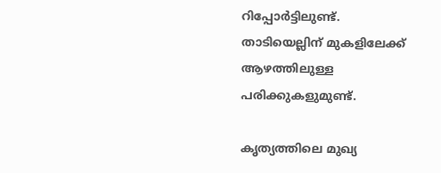റിപ്പോര്‍ട്ടിലുണ്ട്. താടിയെല്ലിന് മുകളിലേക്ക് ആഴത്തിലുള്ള പരിക്കുകളുമുണ്ട്.

കൃത്യത്തിലെ മുഖ്യ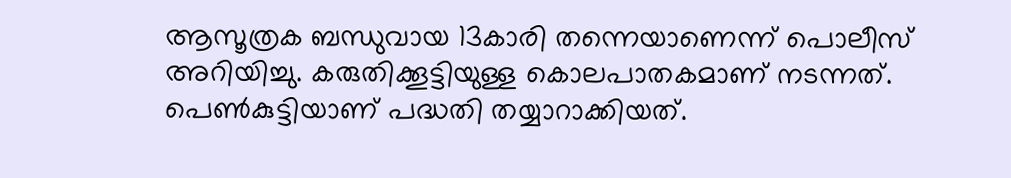ആസൂത്രക ബന്ധുവായ 13കാരി തന്നെയാണെന്ന് പൊലീസ് അറിയിച്ചു. കരുതിക്കൂട്ടിയുള്ള കൊലപാതകമാണ് നടന്നത്. പെണ്‍കുട്ടിയാണ് പദ്ധതി തയ്യാറാക്കിയത്.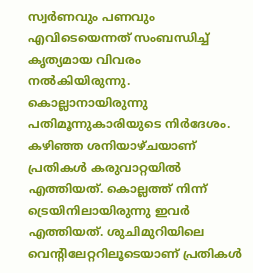സ്വര്‍ണവും പണവും എവിടെയെന്നത് സംബന്ധിച്ച് കൃത്യമായ വിവരം നല്‍കിയിരുന്നു. കൊല്ലാനായിരുന്നു പതിമൂന്നുകാരിയുടെ നിര്‍ദേശം.
കഴിഞ്ഞ ശനിയാഴ്ചയാണ് പ്രതികള്‍ കരുവാറ്റയില്‍ എത്തിയത്. കൊല്ലത്ത് നിന്ന് ട്രെയിനിലായിരുന്നു ഇവര്‍ എത്തിയത്. ശുചിമുറിയിലെ വെന്റിലേറ്ററിലൂടെയാണ് പ്രതികള്‍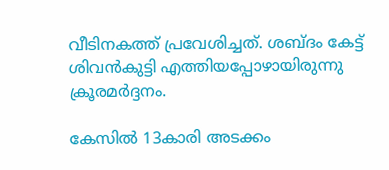വീടിനകത്ത് പ്രവേശിച്ചത്. ശബ്ദം കേട്ട് ശിവന്‍കുട്ടി എത്തിയപ്പോഴായിരുന്നു ക്രൂരമര്‍ദ്ദനം.

കേസില്‍ 13കാരി അടക്കം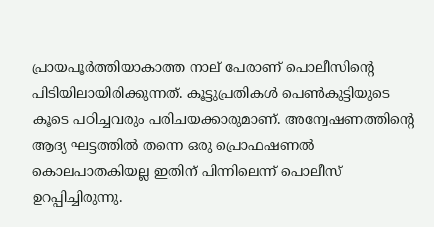പ്രായപൂര്‍ത്തിയാകാത്ത നാല് പേരാണ് പൊലീസിന്റെ പിടിയിലായിരിക്കുന്നത്. കൂട്ടുപ്രതികള്‍ പെണ്‍കുട്ടിയുടെ കൂടെ പഠിച്ചവരും പരിചയക്കാരുമാണ്. അന്വേഷണത്തിന്റെ ആദ്യ ഘട്ടത്തില്‍ തന്നെ ഒരു പ്രൊഫഷണല്‍ കൊലപാതകിയല്ല ഇതിന് പിന്നിലെന്ന് പൊലീസ് ഉറപ്പിച്ചിരുന്നു.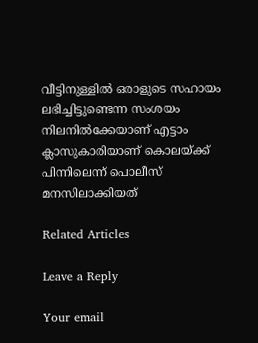വീട്ടിനുള്ളില്‍ ഒരാളുടെ സഹായം ലഭിച്ചിട്ടുണ്ടെന്ന സംശയം നിലനില്‍ക്കേയാണ് എട്ടാം ക്ലാസുകാരിയാണ് കൊലയ്ക്ക് പിന്നിലെന്ന് പൊലീസ് മനസിലാക്കിയത്

Related Articles

Leave a Reply

Your email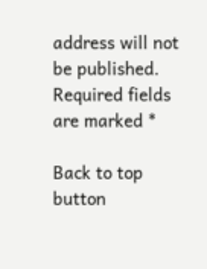address will not be published. Required fields are marked *

Back to top button